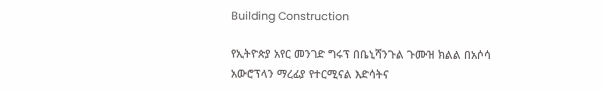Building Construction

የኢትዮጵያ አየር መንገድ ግሩፕ በቤኒሻንጉል ጉሙዝ ክልል በአሶሳ አውሮፕላን ማረፊያ የተርሚናል እድሳትና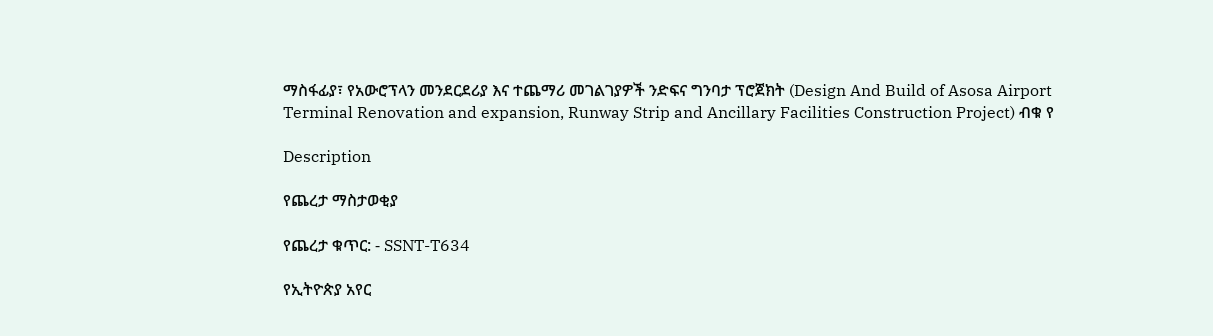ማስፋፊያ፣ የአውሮፕላን መንደርደሪያ እና ተጨማሪ መገልገያዎች ንድፍና ግንባታ ፕሮጀክት (Design And Build of Asosa Airport Terminal Renovation and expansion, Runway Strip and Ancillary Facilities Construction Project) ብቁ የ

Description

የጨረታ ማስታወቂያ

የጨረታ ቁጥር: - SSNT-T634

የኢትዮጵያ አየር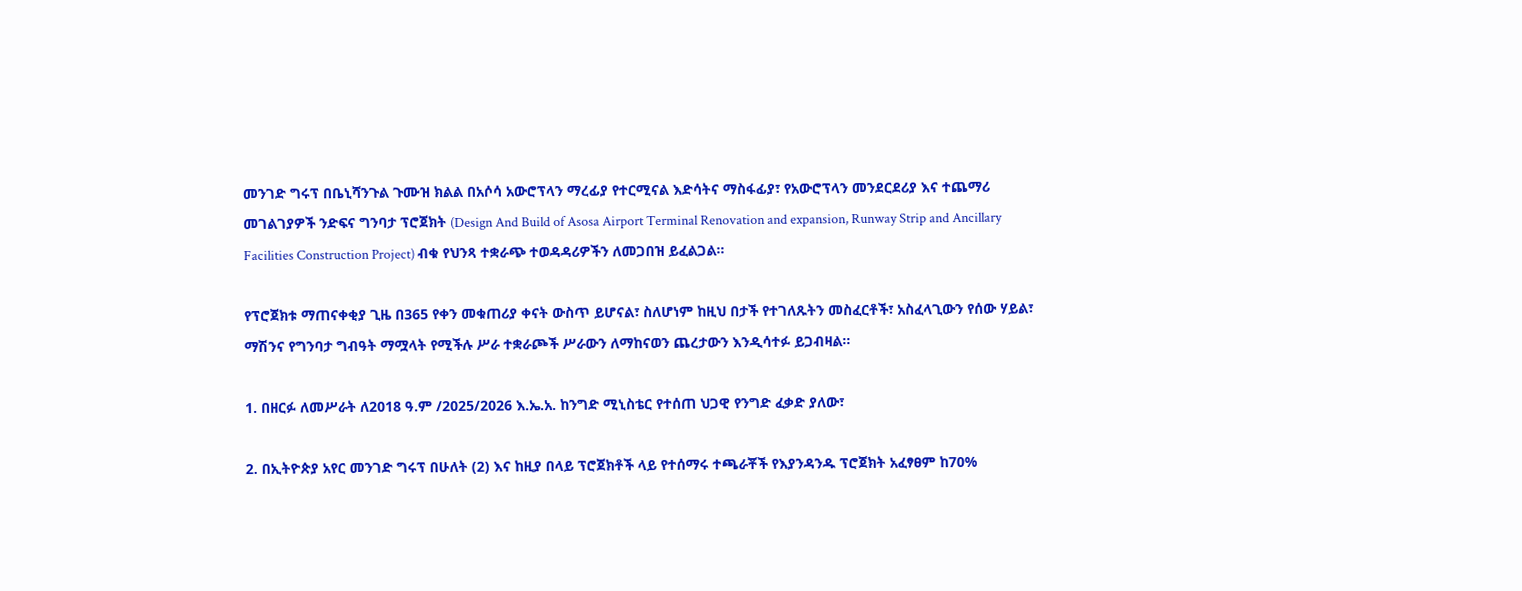መንገድ ግሩፕ በቤኒሻንጉል ጉሙዝ ክልል በአሶሳ አውሮፕላን ማረፊያ የተርሚናል እድሳትና ማስፋፊያ፣ የአውሮፕላን መንደርደሪያ እና ተጨማሪ መገልገያዎች ንድፍና ግንባታ ፕሮጀክት (Design And Build of Asosa Airport Terminal Renovation and expansion, Runway Strip and Ancillary Facilities Construction Project) ብቁ የህንጻ ተቋራጭ ተወዳዳሪዎችን ለመጋበዝ ይፈልጋል።

የፕሮጀክቱ ማጠናቀቂያ ጊዜ በ365 የቀን መቁጠሪያ ቀናት ውስጥ ይሆናል፣ ስለሆነም ከዚህ በታች የተገለጹትን መስፈርቶች፣ አስፈላጊውን የሰው ሃይል፣ ማሽንና የግንባታ ግብዓት ማሟላት የሚችሉ ሥራ ተቋራጮች ሥራውን ለማከናወን ጨረታውን እንዲሳተፉ ይጋብዛል፡፡

1. በዘርፉ ለመሥራት ለ2018 ዓ.ም /2025/2026 እ.ኤ.አ. ከንግድ ሚኒስቴር የተሰጠ ህጋዊ የንግድ ፈቃድ ያለው፣

2. በኢትዮጵያ አየር መንገድ ግሩፕ በሁለት (2) እና ከዚያ በላይ ፕሮጀክቶች ላይ የተሰማሩ ተጫራቾች የእያንዳንዱ ፕሮጀክት አፈፃፀም ከ70%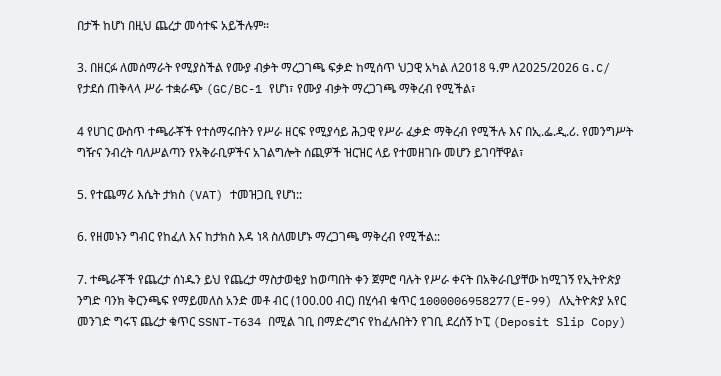በታች ከሆነ በዚህ ጨረታ መሳተፍ አይችሉም፡፡

3. በዘርፉ ለመሰማራት የሚያስችል የሙያ ብቃት ማረጋገጫ ፍቃድ ከሚሰጥ ህጋዊ አካል ለ2018 ዓ.ም ለ2025/2026 G.C/ የታደሰ ጠቅላላ ሥራ ተቋራጭ (GC/BC-1 የሆነ፣ የሙያ ብቃት ማረጋገጫ ማቅረብ የሚችል፣

4 የሀገር ውስጥ ተጫራቾች የተሰማሩበትን የሥራ ዘርፍ የሚያሳይ ሕጋዊ የሥራ ፈቃድ ማቅረብ የሚችሉ እና በኢ.ፌ.ዲ.ሪ. የመንግሥት ግዥና ንብረት ባለሥልጣን የአቅራቢዎችና አገልግሎት ሰጪዎች ዝርዝር ላይ የተመዘገቡ መሆን ይገባቸዋል፣

5. የተጨማሪ እሴት ታክስ (VAT) ተመዝጋቢ የሆነ::

6. የዘመኑን ግብር የከፈለ እና ከታክስ እዳ ነጻ ስለመሆኑ ማረጋገጫ ማቅረብ የሚችል::

7. ተጫራቾች የጨረታ ሰነዱን ይህ የጨረታ ማስታወቂያ ከወጣበት ቀን ጀምሮ ባሉት የሥራ ቀናት በአቅራቢያቸው ከሚገኝ የኢትዮጵያ ንግድ ባንክ ቅርንጫፍ የማይመለስ አንድ መቶ ብር (100.00 ብር) በሂሳብ ቁጥር 1000006958277(E-99) ለኢትዮጵያ አየር መንገድ ግሩፕ ጨረታ ቁጥር SSNT-T634 በሚል ገቢ በማድረግና የከፈሉበትን የገቢ ደረሰኝ ኮፒ (Deposit Slip Copy)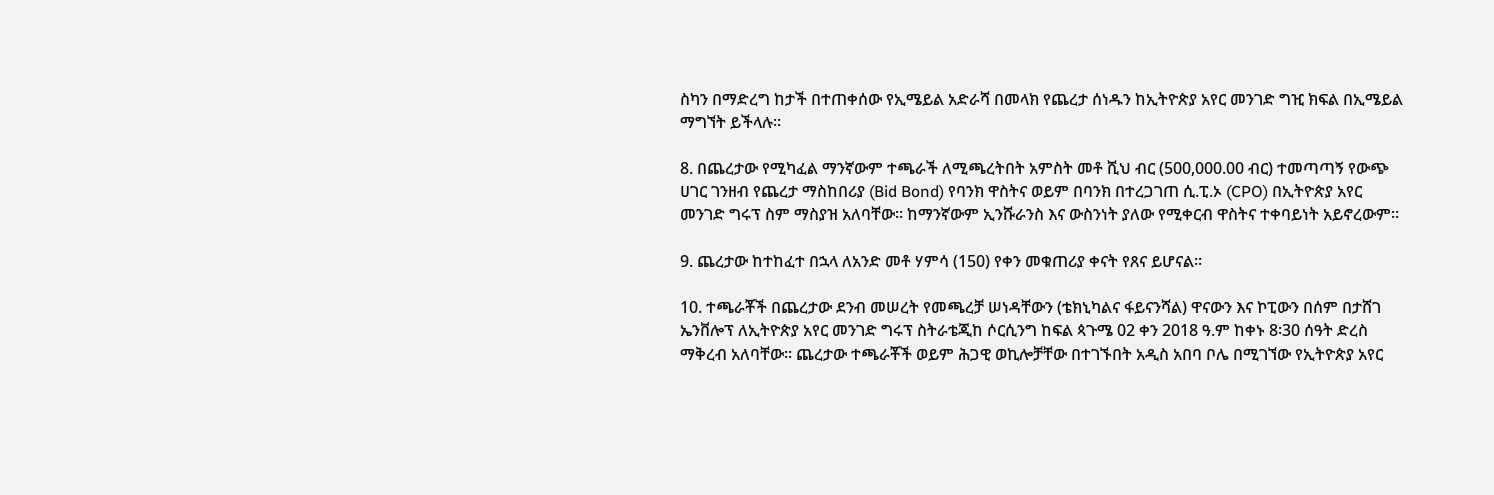ስካን በማድረግ ከታች በተጠቀሰው የኢሜይል አድራሻ በመላክ የጨረታ ሰነዱን ከኢትዮጵያ አየር መንገድ ግዢ ክፍል በኢሜይል ማግኘት ይችላሉ፡፡

8. በጨረታው የሚካፈል ማንኛውም ተጫራች ለሚጫረትበት አምስት መቶ ሺህ ብር (500,000.00 ብር) ተመጣጣኝ የውጭ ሀገር ገንዘብ የጨረታ ማስከበሪያ (Bid Bond) የባንክ ዋስትና ወይም በባንክ በተረጋገጠ ሲ.ፒ.ኦ (CPO) በኢትዮጵያ አየር መንገድ ግሩፕ ስም ማስያዝ አለባቸው። ከማንኛውም ኢንሹራንስ እና ውስንነት ያለው የሚቀርብ ዋስትና ተቀባይነት አይኖረውም፡፡

9. ጨረታው ከተከፈተ በኋላ ለአንድ መቶ ሃምሳ (150) የቀን መቁጠሪያ ቀናት የጸና ይሆናል፡፡

10. ተጫራቾች በጨረታው ደንብ መሠረት የመጫረቻ ሠነዳቸውን (ቴክኒካልና ፋይናንሻል) ዋናውን እና ኮፒውን በሰም በታሸገ ኤንቨሎፕ ለኢትዮጵያ አየር መንገድ ግሩፕ ስትራቴጂከ ሶርሲንግ ከፍል ጳጉሜ 02 ቀን 2018 ዓ.ም ከቀኑ 8፡30 ሰዓት ድረስ ማቅረብ አለባቸው፡፡ ጨረታው ተጫራቾች ወይም ሕጋዊ ወኪሎቻቸው በተገኙበት አዲስ አበባ ቦሌ በሚገኘው የኢትዮጵያ አየር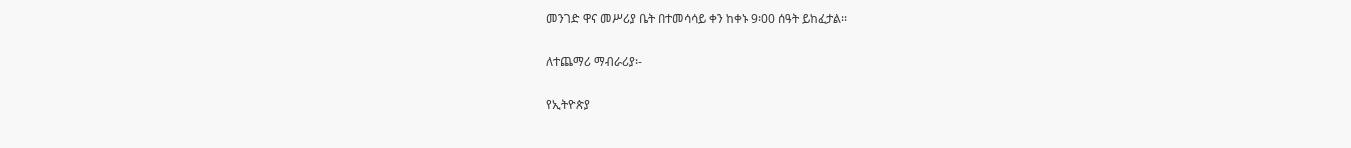መንገድ ዋና መሥሪያ ቤት በተመሳሳይ ቀን ከቀኑ 9፡00 ሰዓት ይከፈታል፡፡

ለተጨማሪ ማብራሪያ፡-

የኢትዮጵያ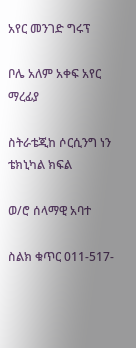አየር መንገድ ግሩፕ

ቦሌ አለም አቀፍ አየር ማረፊያ

ስትራቴጂከ ሶርሲንግ ነን ቴክኒካል ክፍል

ወ/ሮ ሰላማዊ አባተ

ስልክ ቁጥር 011-517-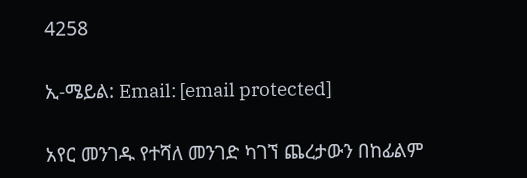4258

ኢ-ሜይል: Email: [email protected]

አየር መንገዱ የተሻለ መንገድ ካገኘ ጨረታውን በከፊልም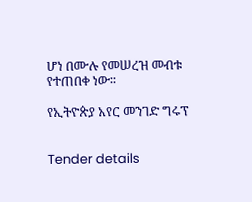ሆነ በሙሉ የመሠረዝ መብቱ የተጠበቀ ነው፡፡

የኢትዮጵያ አየር መንገድ ግሩፕ


Tender details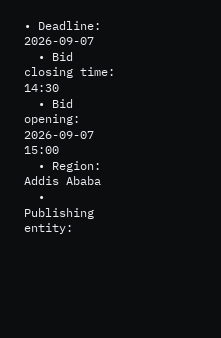• Deadline: 2026-09-07
  • Bid closing time: 14:30
  • Bid opening: 2026-09-07 15:00
  • Region: Addis Ababa
  • Publishing entity: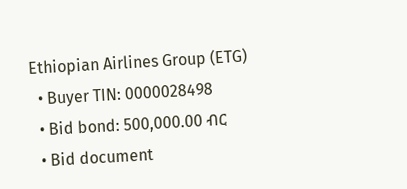Ethiopian Airlines Group (ETG)
  • Buyer TIN: 0000028498
  • Bid bond: 500,000.00 ብር
  • Bid document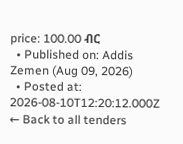price: 100.00 ብር
  • Published on: Addis Zemen (Aug 09, 2026)
  • Posted at: 2026-08-10T12:20:12.000Z
← Back to all tenders